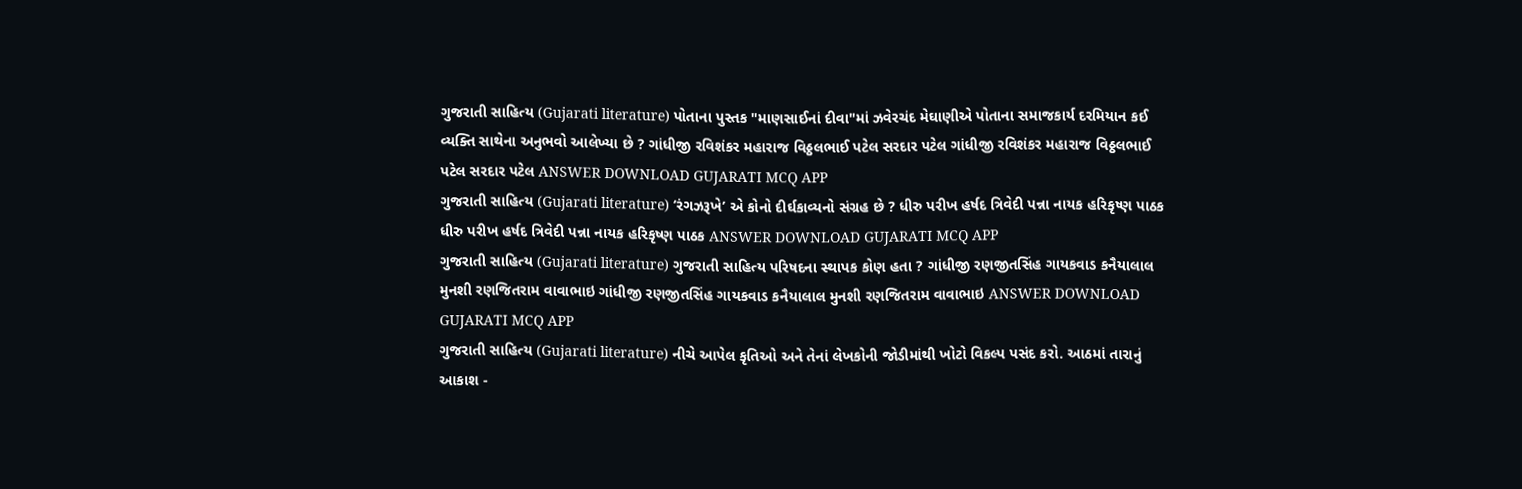ગુજરાતી સાહિત્ય (Gujarati literature) પોતાના પુસ્તક "માણસાઈનાં દીવા"માં ઝવેરચંદ મેઘાણીએ પોતાના સમાજકાર્ય દરમિયાન કઈ વ્યક્તિ સાથેના અનુભવો આલેખ્યા છે ? ગાંધીજી રવિશંકર મહારાજ વિઠ્ઠલભાઈ પટેલ સરદાર પટેલ ગાંધીજી રવિશંકર મહારાજ વિઠ્ઠલભાઈ પટેલ સરદાર પટેલ ANSWER DOWNLOAD GUJARATI MCQ APP
ગુજરાતી સાહિત્ય (Gujarati literature) ‘રંગઝરૂખે’ એ કોનો દીર્ઘકાવ્યનો સંગ્રહ છે ? ધીરુ પરીખ હર્ષદ ત્રિવેદી પન્ના નાયક હરિકૃષ્ણ પાઠક ધીરુ પરીખ હર્ષદ ત્રિવેદી પન્ના નાયક હરિકૃષ્ણ પાઠક ANSWER DOWNLOAD GUJARATI MCQ APP
ગુજરાતી સાહિત્ય (Gujarati literature) ગુજરાતી સાહિત્ય પરિષદના સ્થાપક કોણ હતા ? ગાંધીજી રણજીતસિંહ ગાયકવાડ કનૈયાલાલ મુનશી રણજિતરામ વાવાભાઇ ગાંધીજી રણજીતસિંહ ગાયકવાડ કનૈયાલાલ મુનશી રણજિતરામ વાવાભાઇ ANSWER DOWNLOAD GUJARATI MCQ APP
ગુજરાતી સાહિત્ય (Gujarati literature) નીચે આપેલ કૃતિઓ અને તેનાં લેખકોની જોડીમાંથી ખોટો વિકલ્પ પસંદ કરો. આઠમાં તારાનું આકાશ -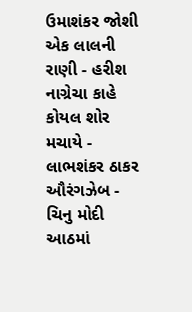ઉમાશંકર જોશી એક લાલની રાણી - હરીશ નાગ્રેચા કાહે કોયલ શોર મચાયે - લાભશંકર ઠાકર ઔરંગઝેબ - ચિનુ મોદી આઠમાં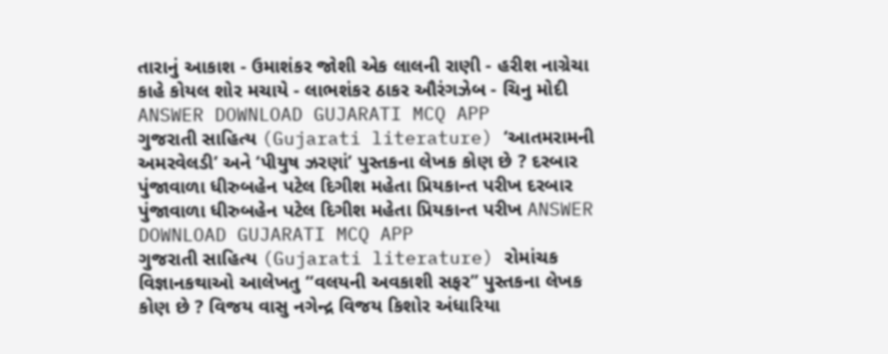તારાનું આકાશ - ઉમાશંકર જોશી એક લાલની રાણી - હરીશ નાગ્રેચા કાહે કોયલ શોર મચાયે - લાભશંકર ઠાકર ઔરંગઝેબ - ચિનુ મોદી ANSWER DOWNLOAD GUJARATI MCQ APP
ગુજરાતી સાહિત્ય (Gujarati literature) ‘આતમરામની અમરવેલડી’ અને ‘પીયુષ ઝરણાં’ પુસ્તકના લેખક કોણ છે ? દરબાર પુંજાવાળા ધીરુબહેન પટેલ દિગીશ મહેતા પ્રિયકાન્ત પરીખ દરબાર પુંજાવાળા ધીરુબહેન પટેલ દિગીશ મહેતા પ્રિયકાન્ત પરીખ ANSWER DOWNLOAD GUJARATI MCQ APP
ગુજરાતી સાહિત્ય (Gujarati literature) રોમાંચક વિજ્ઞાનકથાઓ આલેખતુ “વલયની અવકાશી સફર’’ પુસ્તકના લેખક કોણ છે ? વિજય વાસુ નગેન્દ્ર વિજય કિશોર અંધારિયા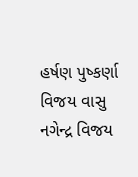હર્ષણ પુષ્કર્ણા વિજય વાસુ નગેન્દ્ર વિજય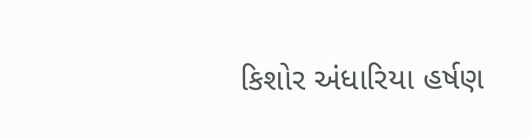કિશોર અંધારિયા હર્ષણ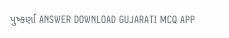પુષ્કર્ણા ANSWER DOWNLOAD GUJARATI MCQ APP